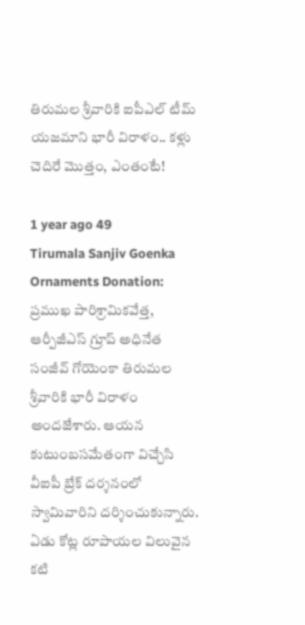తిరుమల శ్రీవారికి ఐపీఎల్ టీమ్ యజమాని భారీ విరాళం.. కళ్లు చెదిరే మొత్తం, ఎంతంటే!

1 year ago 49
Tirumala Sanjiv Goenka Ornaments Donation: ప్రముఖ పారిశ్రామికవేత్త, ఆర్పీజీఎస్ గ్రూప్ అధినేత సంజీవ్ గోయెంకా తిరుమల శ్రీవారికి భారీ విరాళం అందజేశారు. ఆయన కుటుంబసమేతంగా విచ్చేసి వీఐపీ బ్రేక్ దర్శనంలో స్వామివారిని దర్శించుకున్నారు. ఏడు కోట్ల రూపాయల విలువైన కటి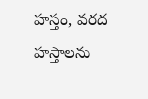హస్తం, వరద హస్తాలను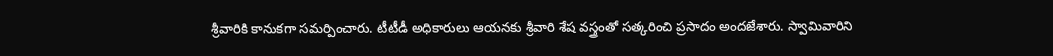శ్రీవారికి కానుకగా సమర్పించారు. టీటీడీ అధికారులు ఆయనకు శ్రీవారి శేష వస్త్రంతో సత్కరించి ప్రసాదం అందజేశారు. స్వామివారిని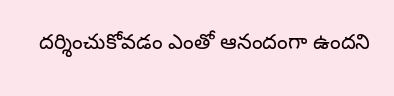దర్శించుకోవడం ఎంతో ఆనందంగా ఉందని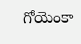గోయెంకా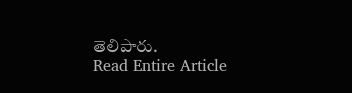తెలిపారు.
Read Entire Article